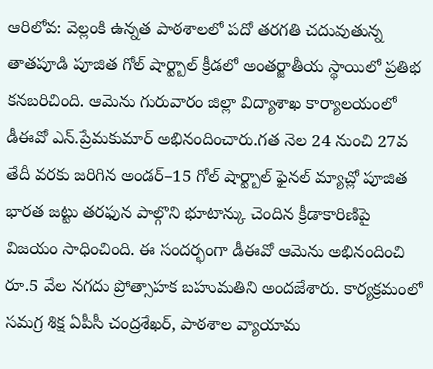ఆరిలోవ: వెల్లంకి ఉన్నత పాఠశాలలో పదో తరగతి చదువుతున్న తాతపూడి పూజిత గోల్ షార్ట్బాల్ క్రీడలో అంతర్జాతీయ స్థాయిలో ప్రతిభ కనబరిచింది. ఆమెను గురువారం జిల్లా విద్యాశాఖ కార్యాలయంలో డీఈవో ఎన్.ప్రేమకుమార్ అభినందించారు.గత నెల 24 నుంచి 27వ తేదీ వరకు జరిగిన అండర్–15 గోల్ షార్ట్బాల్ ఫైనల్ మ్యాచ్లో పూజిత భారత జట్టు తరఫున పాల్గొని భూటాన్కు చెందిన క్రీడాకారిణిపై విజయం సాధించింది. ఈ సందర్భంగా డీఈవో ఆమెను అభినందించి రూ.5 వేల నగదు ప్రోత్సాహక బహుమతిని అందజేశారు. కార్యక్రమంలో సమగ్ర శిక్ష ఏపీసీ చంద్రశేఖర్, పాఠశాల వ్యాయామ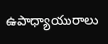ఉపాధ్యాయురాలు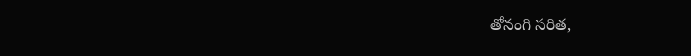తోనంగి సరిత,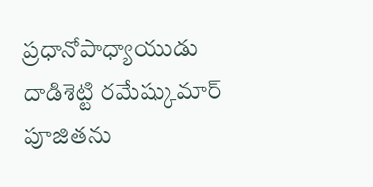ప్రధానోపాధ్యాయుడు దాడిశెట్టి రమేష్కుమార్ పూజితను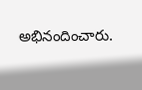అభినందించారు.